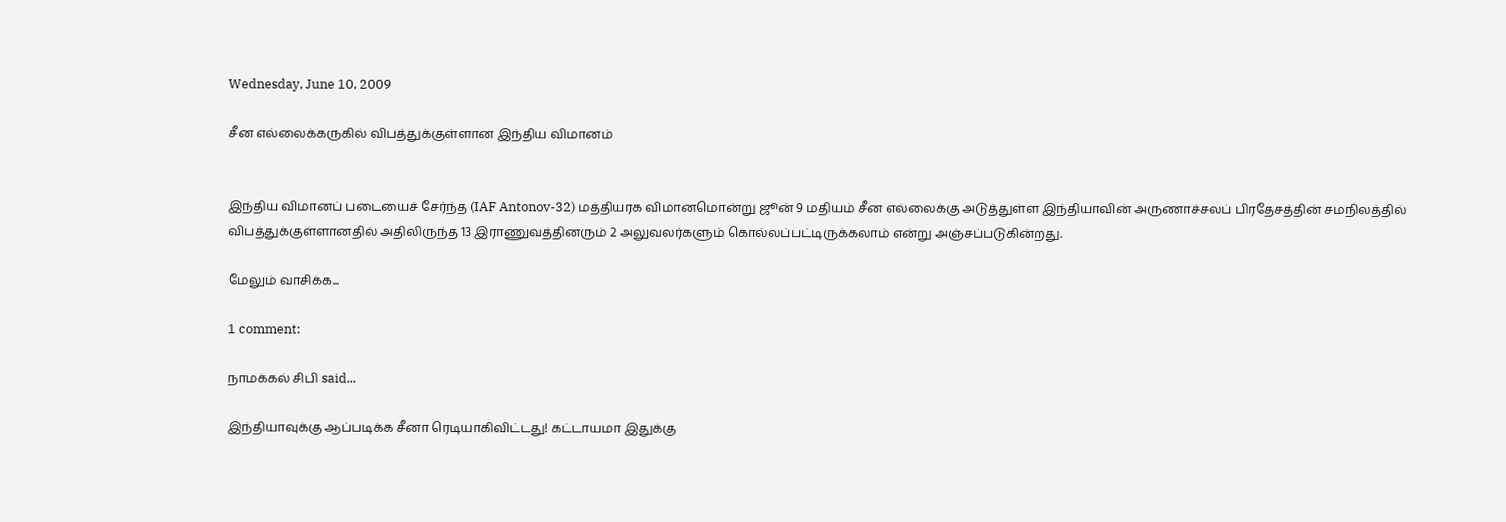Wednesday, June 10, 2009

சீன எல்லைக்கருகில் விபத்துக்குள்ளான இந்திய விமானம்


இந்திய விமானப் படையைச் சேர்ந்த (IAF Antonov-32) மத்தியரக விமானமொன்று ஜூன் 9 மதியம் சீன எல்லைக்கு அடுத்துள்ள இந்தியாவின் அருணாச்சலப் பிரதேசத்தின் சமநிலத்தில் விபத்துக்குள்ளானதில் அதிலிருந்த 13 இராணுவத்தினரும் 2 அலுவலர்களும் கொல்லப்பட்டிருக்கலாம் என்று அஞ்சப்படுகின்றது.

மேலும் வாசிக்க...

1 comment:

நாமக்கல் சிபி said...

இந்தியாவுக்கு ஆப்படிக்க சீனா ரெடியாகிவிட்டது! கட்டாயமா இதுக்கு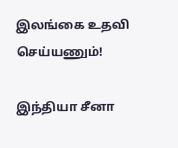இலங்கை உதவி செய்யணும்!

இந்தியா சீனா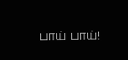பாய் பாய்!